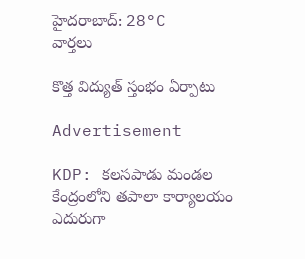హైదరాబాద్: 28°C
వార్తలు

కొత్త విద్యుత్ స్తంభం ఏర్పాటు

Advertisement

KDP: కలసపాడు మండల కేంద్రంలోని తపాలా కార్యాలయం ఎదురుగా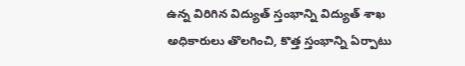ఉన్న విరిగిన విద్యుత్ స్తంభాన్ని విద్యుత్ శాఖ అధికారులు తొలగించి, కొత్త స్తంభాన్ని ఏర్పాటు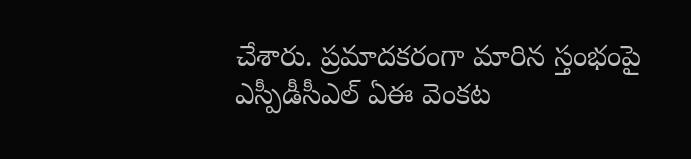చేశారు. ప్రమాదకరంగా మారిన స్తంభంపై ఎస్పీడీసీఎల్ ఏఈ వెంకట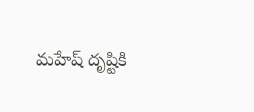మహేష్ దృష్టికి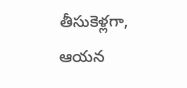తీసుకెళ్లగా, ఆయన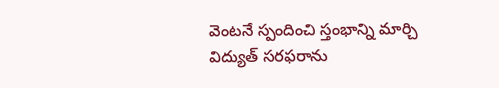వెంటనే స్పందించి స్తంభాన్ని మార్చి విద్యుత్ సరఫరాను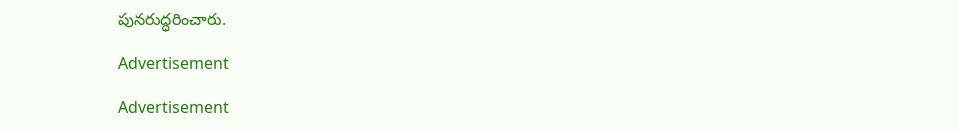పునరుద్ధరించారు.

Advertisement

Advertisement